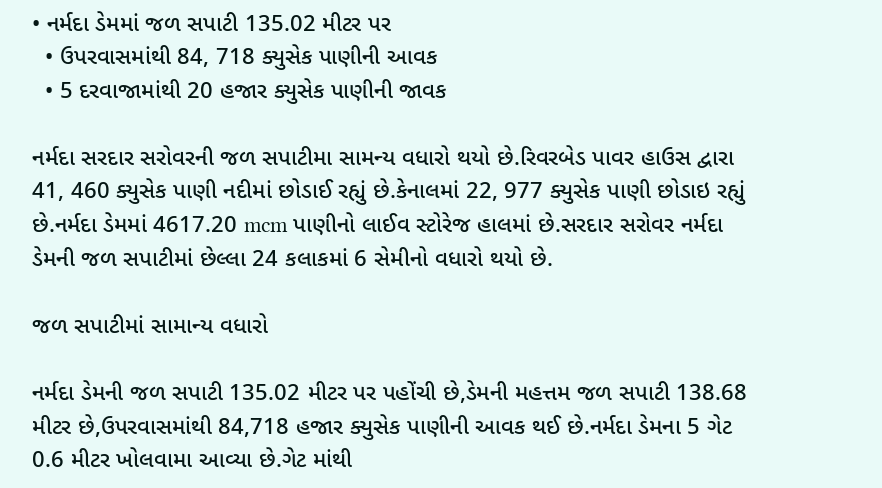• નર્મદા ડેમમાં જળ સપાટી 135.02 મીટર પર
  • ઉપરવાસમાંથી 84, 718 ક્યુસેક પાણીની આવક
  • 5 દરવાજામાંથી 20 હજાર ક્યુસેક પાણીની જાવક

નર્મદા સરદાર સરોવરની જળ સપાટીમા સામન્ય વધારો થયો છે.રિવરબેડ પાવર હાઉસ દ્વારા 41, 460 ક્યુસેક પાણી નદીમાં છોડાઈ રહ્યું છે.કેનાલમાં 22, 977 ક્યુસેક પાણી છોડાઇ રહ્યું છે.નર્મદા ડેમમાં 4617.20 mcm પાણીનો લાઈવ સ્ટોરેજ હાલમાં છે.સરદાર સરોવર નર્મદા ડેમની જળ સપાટીમાં છેલ્લા 24 કલાકમાં 6 સેમીનો વધારો થયો છે.

જળ સપાટીમાં સામાન્ય વધારો

નર્મદા ડેમની જળ સપાટી 135.02 મીટર પર પહોંચી છે,ડેમની મહત્તમ જળ સપાટી 138.68 મીટર છે,ઉપરવાસમાંથી 84,718 હજાર ક્યુસેક પાણીની આવક થઈ છે.નર્મદા ડેમના 5 ગેટ 0.6 મીટર ખોલવામા આવ્યા છે.ગેટ માંથી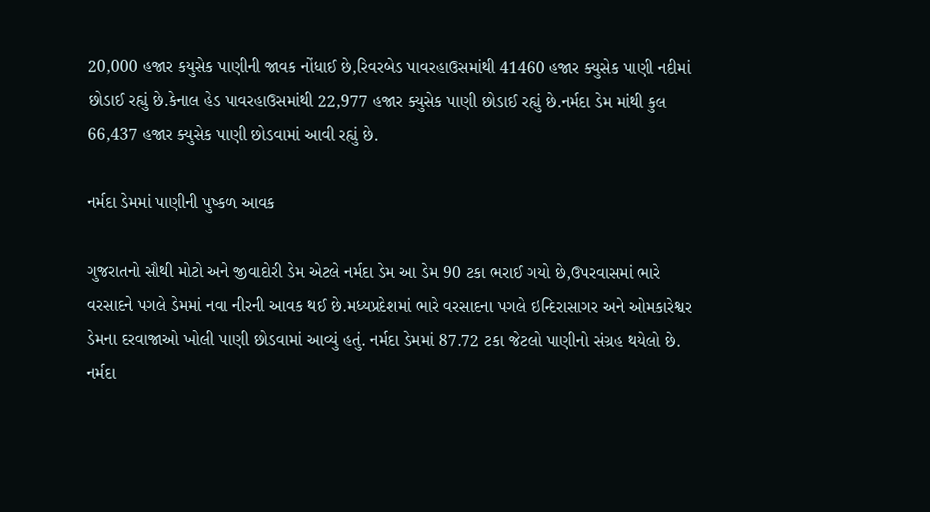20,000 હજાર કયુસેક પાણીની જાવક નોંધાઈ છે,રિવરબેડ પાવરહાઉસમાંથી 41460 હજાર ક્યુસેક પાણી નદીમાં છોડાઈ રહ્યું છે.કેનાલ હેડ પાવરહાઉસમાંથી 22,977 હજાર ક્યુસેક પાણી છોડાઈ રહ્યું છે.નર્મદા ડેમ માંથી કુલ 66,437 હજાર ક્યુસેક પાણી છોડવામાં આવી રહ્યું છે.

નર્મદા ડેમમાં પાણીની પુષ્કળ આવક

ગુજરાતનો સૌથી મોટો અને જીવાદોરી ડેમ એટલે નર્મદા ડેમ આ ડેમ 90 ટકા ભરાઈ ગયો છે,ઉપરવાસમાં ભારે વરસાદને પગલે ડેમમાં નવા નીરની આવક થઈ છે.મધ્યપ્રદેશમાં ભારે વરસાદના પગલે ઇન્દિરાસાગર અને ઓમકારેશ્વર ડેમના દરવાજાઓ ખોલી પાણી છોડવામાં આવ્યું હતું. નર્મદા ડેમમાં 87.72 ટકા જેટલો પાણીનો સંગ્રહ થયેલો છે. નર્મદા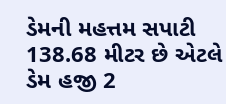ડેમની મહત્તમ સપાટી 138.68 મીટર છે એટલે ડેમ હજી 2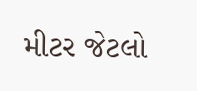મીટર જેટલો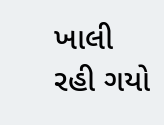ખાલી રહી ગયો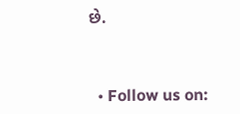છે.



  • Follow us on: